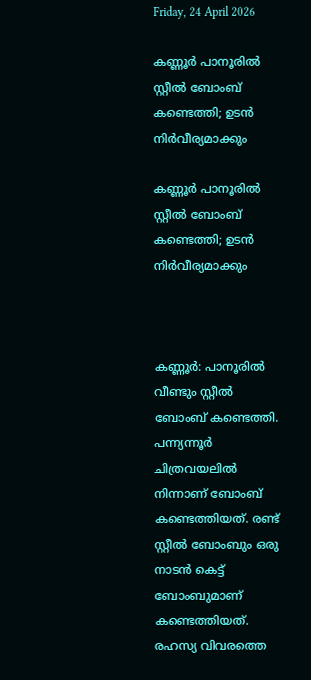Friday, 24 April 2026

കണ്ണൂര്‍ പാനൂരില്‍ സ്റ്റീല്‍ ബോംബ് കണ്ടെത്തി; ഉടൻ നിർവീര്യമാക്കും

കണ്ണൂര്‍ പാനൂരില്‍ സ്റ്റീല്‍ ബോംബ് കണ്ടെത്തി; ഉടൻ നിർവീര്യമാക്കും



കണ്ണൂര്‍: പാനൂരില്‍ വീണ്ടും സ്റ്റീല്‍ ബോംബ് കണ്ടെത്തി. പന്ന്യന്നൂര്‍ ചിത്രവയലില്‍ നിന്നാണ് ബോംബ് കണ്ടെത്തിയത്. രണ്ട് സ്റ്റീല്‍ ബോംബും ഒരു നാടന്‍ കെട്ട് ബോംബുമാണ് കണ്ടെത്തിയത്. രഹസ്യ വിവരത്തെ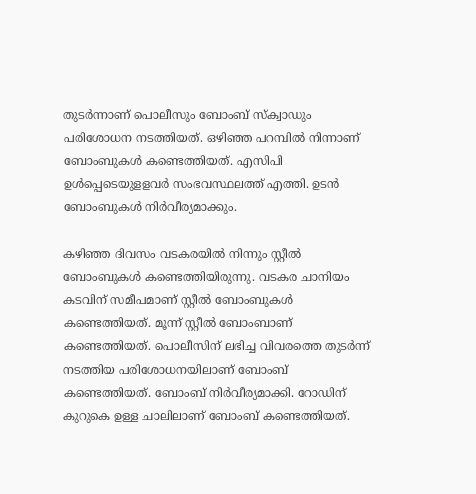തുടര്‍ന്നാണ് പൊലീസും ബോംബ് സ്‌ക്വാഡും പരിശോധന നടത്തിയത്. ഒഴിഞ്ഞ പറമ്പില്‍ നിന്നാണ് ബോംബുകള്‍ കണ്ടെത്തിയത്. എസിപി ഉള്‍പ്പെടെയുളളവര്‍ സംഭവസ്ഥലത്ത് എത്തി. ഉടന്‍ ബോംബുകള്‍ നിര്‍വീര്യമാക്കും.

കഴിഞ്ഞ ദിവസം വടകരയിൽ നിന്നും സ്റ്റീൽ ബോംബുകൾ കണ്ടെത്തിയിരുന്നു. വടകര ചാനിയം കടവിന് സമീപമാണ് സ്റ്റീൽ ബോംബുകൾ കണ്ടെത്തിയത്. മൂന്ന് സ്റ്റീൽ ബോംബാണ് കണ്ടെത്തിയത്. പൊലീസിന് ലഭിച്ച വിവരത്തെ തുടർന്ന് നടത്തിയ പരിശോധനയിലാണ് ബോംബ് കണ്ടെത്തിയത്. ബോംബ് നിർവീര്യമാക്കി. റോഡിന് കുറുകെ ഉള്ള ചാലിലാണ് ബോംബ് കണ്ടെത്തിയത്.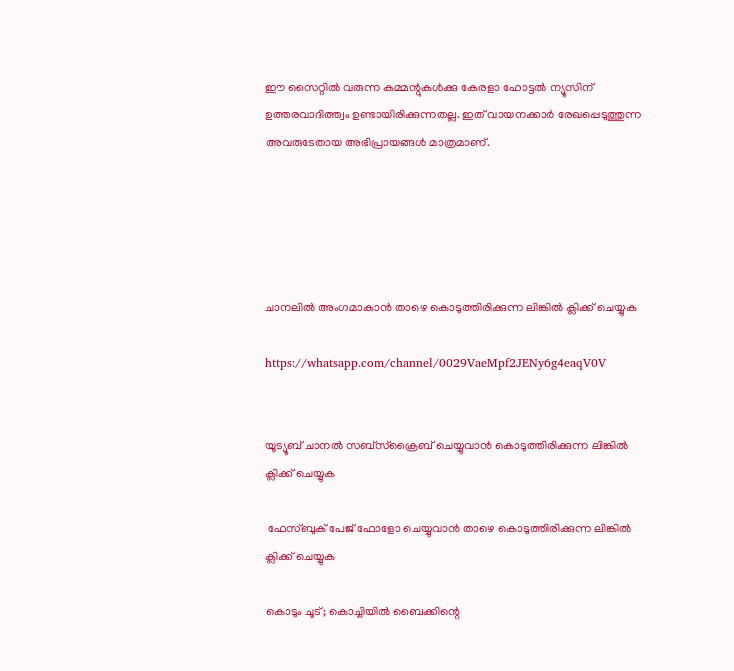ഈ സൈറ്റിൽ വരുന്ന കമ്മന്റുകൾക്കു കേരളാ ഹോട്ടൽ ന്യൂസിന് ഉത്തരവാദിത്ത്വം ഉണ്ടായിരിക്കുന്നതല്ല. ഇത് വായനക്കാർ രേഖപ്പെടുത്തുന്ന അവരുടേതായ അഭിപ്രായങ്ങൾ മാത്രമാണ്.





ചാനലിൽ അംഗമാകാൻ താഴെ കൊടുത്തിരിക്കുന്ന ലിങ്കിൽ ക്ലിക്ക് ചെയ്യുക

https://whatsapp.com/channel/0029VaeMpf2JENy6g4eaqV0V


യൂട്യൂബ് ചാനൽ സബ്സ്ക്രൈബ് ചെയ്യുവാൻ കൊടുത്തിരിക്കുന്ന ലിങ്കിൽ ക്ലിക്ക് ചെയ്യുക

 ഫേസ്ബുക് പേജ് ഫോളോ ചെയ്യുവാൻ താഴെ കൊടുത്തിരിക്കുന്ന ലിങ്കിൽ ക്ലിക്ക് ചെയ്യുക

കൊടും ചൂട്; കൊച്ചിയില്‍ ബൈക്കിന്റെ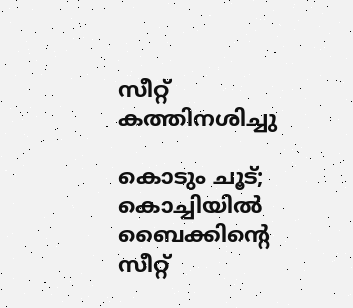സീറ്റ് കത്തിനശിച്ചു

കൊടും ചൂട്; കൊച്ചിയില്‍ ബൈക്കിന്റെ സീറ്റ്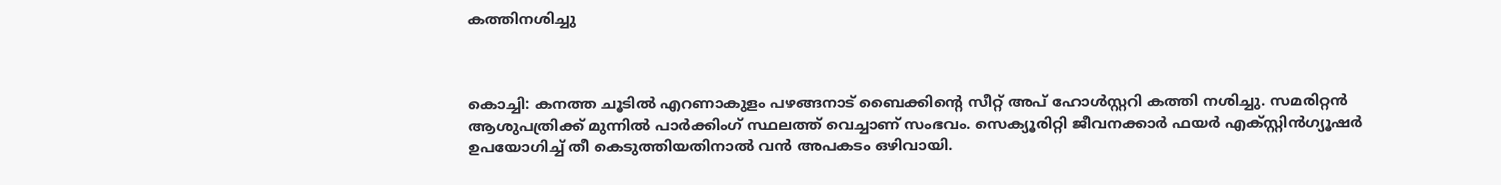കത്തിനശിച്ചു



കൊച്ചി: കനത്ത ചൂടില്‍ എറണാകുളം പഴങ്ങനാട് ബൈക്കിന്റെ സീറ്റ് അപ് ഹോള്‍സ്റ്ററി കത്തി നശിച്ചു. സമരിറ്റന്‍ ആശുപത്രിക്ക് മുന്നില്‍ പാര്‍ക്കിംഗ് സ്ഥലത്ത് വെച്ചാണ് സംഭവം. സെക്യൂരിറ്റി ജീവനക്കാര്‍ ഫയര്‍ എക്സ്റ്റിന്‍ഗ്യൂഷര്‍ ഉപയോഗിച്ച് തീ കെടുത്തിയതിനാല്‍ വന്‍ അപകടം ഒഴിവായി.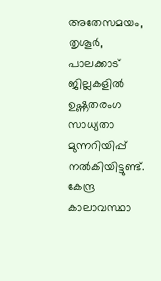അതേസമയം, തൃശൂര്‍, പാലക്കാട് ജില്ലകളില്‍ ഉഷ്ണതരംഗ സാധ്യതാ മുന്നറിയിപ്പ് നൽകിയിട്ടുണ്ട്. കേന്ദ്ര കാലാവസ്ഥാ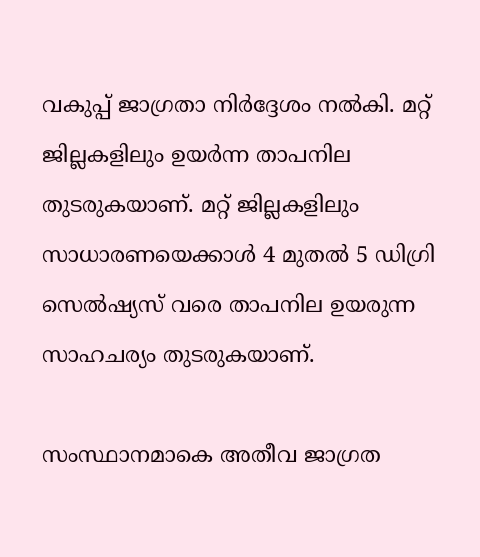വകുപ്പ് ജാഗ്രതാ നിര്‍ദ്ദേശം നല്‍കി. മറ്റ് ജില്ലകളിലും ഉയര്‍ന്ന താപനില തുടരുകയാണ്. മറ്റ് ജില്ലകളിലും സാധാരണയെക്കാൾ 4 മുതൽ 5 ഡിഗ്രി സെൽഷ്യസ് വരെ താപനില ഉയരുന്ന സാഹചര്യം തുടരുകയാണ്.

സംസ്ഥാനമാകെ അതീവ ജാഗ്രത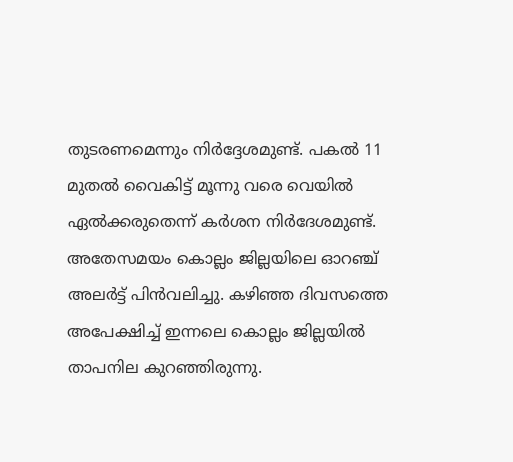തുടരണമെന്നും നിര്‍ദ്ദേശമുണ്ട്. പകല്‍ 11 മുതല്‍ വൈകിട്ട് മൂന്നു വരെ വെയില്‍ ഏല്‍ക്കരുതെന്ന് കര്‍ശന നിര്‍ദേശമുണ്ട്. അതേസമയം കൊല്ലം ജില്ലയിലെ ഓറഞ്ച് അലര്‍ട്ട് പിന്‍വലിച്ചു. കഴിഞ്ഞ ദിവസത്തെ അപേക്ഷിച്ച് ഇന്നലെ കൊല്ലം ജില്ലയില്‍ താപനില കുറഞ്ഞിരുന്നു.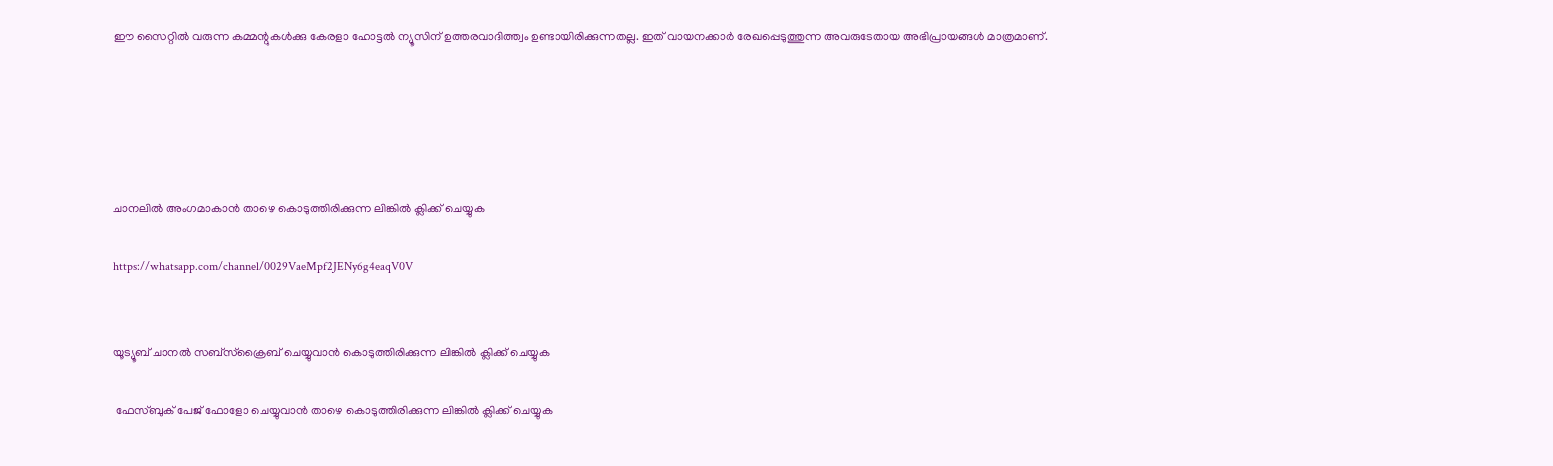ഈ സൈറ്റിൽ വരുന്ന കമ്മന്റുകൾക്കു കേരളാ ഹോട്ടൽ ന്യൂസിന് ഉത്തരവാദിത്ത്വം ഉണ്ടായിരിക്കുന്നതല്ല. ഇത് വായനക്കാർ രേഖപ്പെടുത്തുന്ന അവരുടേതായ അഭിപ്രായങ്ങൾ മാത്രമാണ്.





ചാനലിൽ അംഗമാകാൻ താഴെ കൊടുത്തിരിക്കുന്ന ലിങ്കിൽ ക്ലിക്ക് ചെയ്യുക

https://whatsapp.com/channel/0029VaeMpf2JENy6g4eaqV0V


യൂട്യൂബ് ചാനൽ സബ്സ്ക്രൈബ് ചെയ്യുവാൻ കൊടുത്തിരിക്കുന്ന ലിങ്കിൽ ക്ലിക്ക് ചെയ്യുക

 ഫേസ്ബുക് പേജ് ഫോളോ ചെയ്യുവാൻ താഴെ കൊടുത്തിരിക്കുന്ന ലിങ്കിൽ ക്ലിക്ക് ചെയ്യുക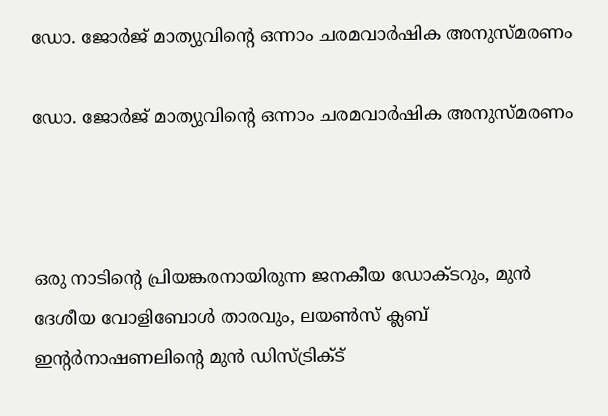ഡോ. ജോർജ് മാത്യുവിന്റെ ഒന്നാം ചരമവാർഷിക അനുസ്മരണം

ഡോ. ജോർജ് മാത്യുവിന്റെ ഒന്നാം ചരമവാർഷിക അനുസ്മരണം



ഒരു നാടിന്റെ പ്രിയങ്കരനായിരുന്ന ജനകീയ ഡോക്ടറും, മുൻ ദേശീയ വോളിബോൾ താരവും, ലയൺസ് ക്ലബ് ഇന്റർനാഷണലിന്റെ മുൻ ഡിസ്ട്രിക്ട്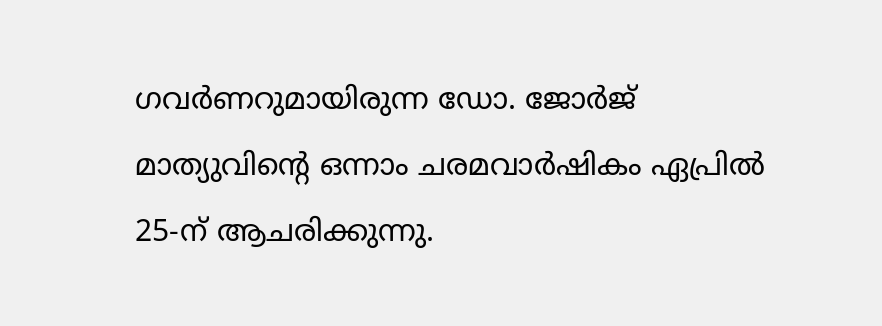ഗവർണറുമായിരുന്ന ഡോ. ജോർജ് മാത്യുവിന്റെ ഒന്നാം ചരമവാർഷികം ഏപ്രിൽ 25-ന് ആചരിക്കുന്നു.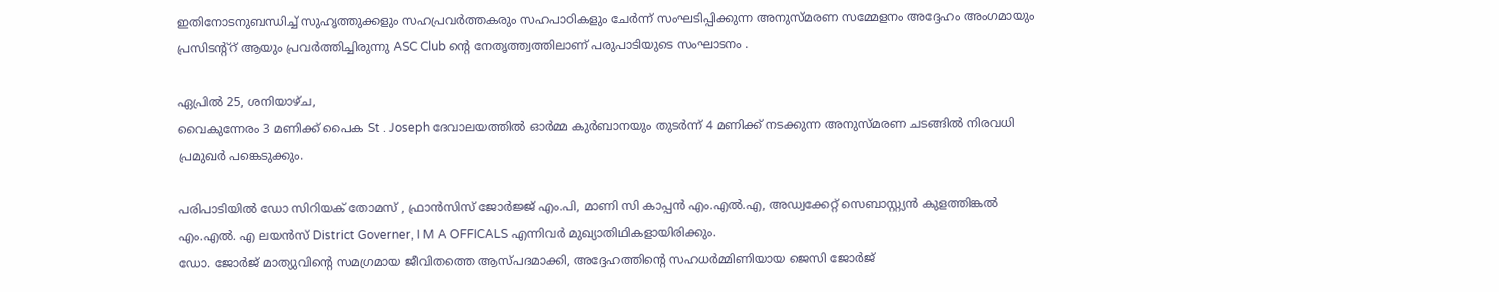ഇതിനോടനുബന്ധിച്ച് സുഹൃത്തുക്കളും സഹപ്രവർത്തകരും സഹപാഠികളും ചേർന്ന് സംഘടിപ്പിക്കുന്ന അനുസ്മരണ സമ്മേളനം അദ്ദേഹം അംഗമായും പ്രസിടന്റ്റ് ആയും പ്രവർത്തിച്ചിരുന്നു ASC Club ന്റെ നേതൃത്ത്വത്തിലാണ് പരുപാടിയുടെ സംഘാടനം .

ഏപ്രിൽ 25, ശനിയാഴ്ച,
വൈകുന്നേരം 3 മണിക്ക് പൈക St . Joseph ദേവാലയത്തിൽ ഓർമ്മ കുർബാനയും തുടർന്ന് 4 മണിക്ക് നടക്കുന്ന അനുസ്മരണ ചടങ്ങിൽ നിരവധി പ്രമുഖർ പങ്കെടുക്കും.

പരിപാടിയിൽ ഡോ സിറിയക് തോമസ് , ഫ്രാൻസിസ് ജോർജ്ജ് എം.പി, മാണി സി കാപ്പൻ എം.എൽ.എ, അഡ്വക്കേറ്റ് സെബാസ്റ്റ്യൻ കുളത്തിങ്കൽ എം.എൽ. എ ലയൻസ് District Governer, I M A OFFICALS എന്നിവർ മുഖ്യാതിഥികളായിരിക്കും.
ഡോ. ജോർജ് മാത്യുവിന്റെ സമഗ്രമായ ജീവിതത്തെ ആസ്പദമാക്കി, അദ്ദേഹത്തിന്റെ സഹധർമ്മിണിയായ ജെസി ജോർജ്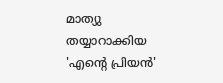മാത്യു തയ്യാറാക്കിയ 'എന്റെ പ്രിയൻ'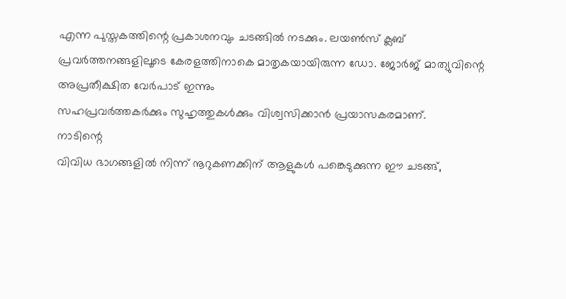എന്ന പുസ്തകത്തിന്റെ പ്രകാശനവും ചടങ്ങിൽ നടക്കും. ലയൺസ് ക്ലബ് പ്രവർത്തനങ്ങളിലൂടെ കേരളത്തിനാകെ മാതൃകയായിരുന്ന ഡോ. ജോർജ് മാത്യുവിന്റെ അപ്രതീക്ഷിത വേർപാട് ഇന്നും
സഹപ്രവർത്തകർക്കും സുഹൃത്തുകൾക്കും വിശ്വസിക്കാൻ പ്രയാസകരമാണ്.
നാടിന്റെ
വിവിധ ഭാഗങ്ങളിൽ നിന്ന് നൂറുകണക്കിന് ആളുകൾ പങ്കെടുക്കുന്ന ഈ ചടങ്ങ്,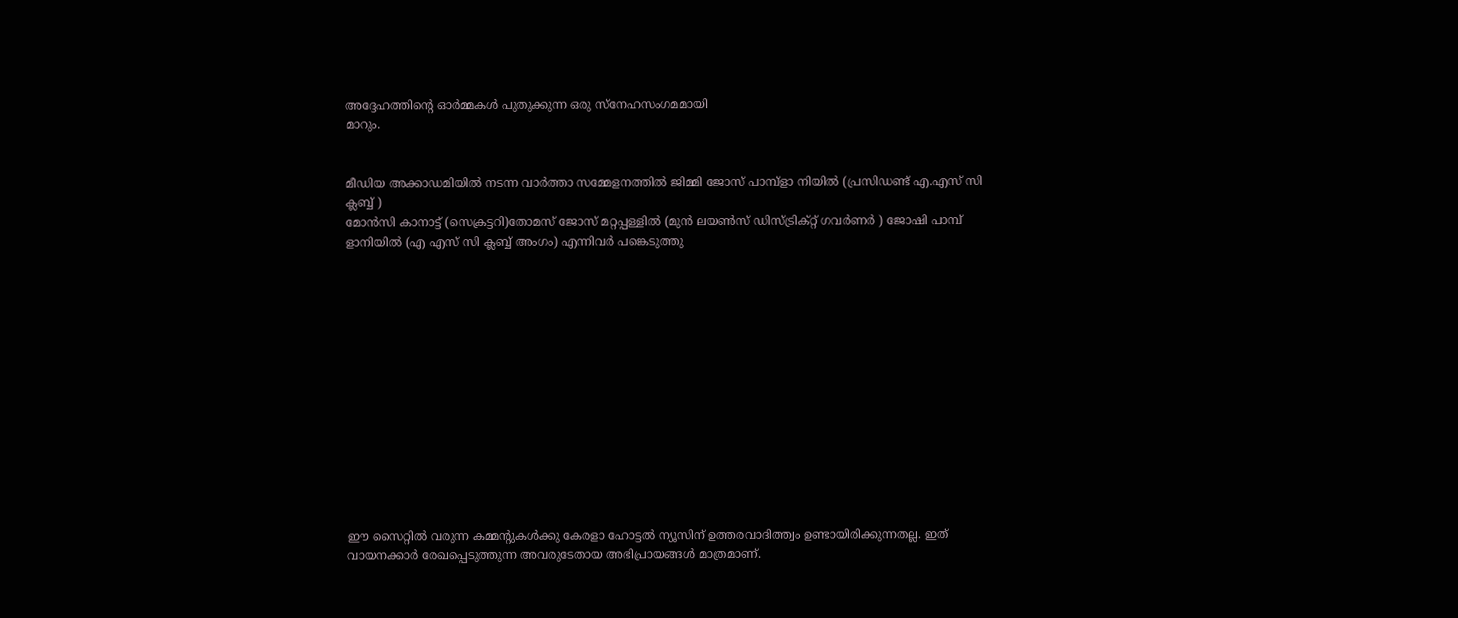അദ്ദേഹത്തിന്റെ ഓർമ്മകൾ പുതുക്കുന്ന ഒരു സ്നേഹസംഗമമായി
മാറും.


മീഡിയ അക്കാഡമിയിൽ നടന്ന വാർത്താ സമ്മേളനത്തിൽ ജിമ്മി ജോസ് പാമ്പ്ളാ നിയിൽ (പ്രസിഡണ്ട് എ.എസ് സി ക്ലബ്ബ് )
മോൻസി കാനാട്ട് (സെക്രട്ടറി)തോമസ് ജോസ് മറ്റപ്പള്ളിൽ (മുൻ ലയൺസ് ഡിസ്ട്രിക്റ്റ് ഗവർണർ ) ജോഷി പാമ്പ് ളാനിയിൽ (എ എസ് സി ക്ലബ്ബ് അംഗം) എന്നിവർ പങ്കെടുത്തു














ഈ സൈറ്റിൽ വരുന്ന കമ്മന്റുകൾക്കു കേരളാ ഹോട്ടൽ ന്യൂസിന് ഉത്തരവാദിത്ത്വം ഉണ്ടായിരിക്കുന്നതല്ല. ഇത് വായനക്കാർ രേഖപ്പെടുത്തുന്ന അവരുടേതായ അഭിപ്രായങ്ങൾ മാത്രമാണ്.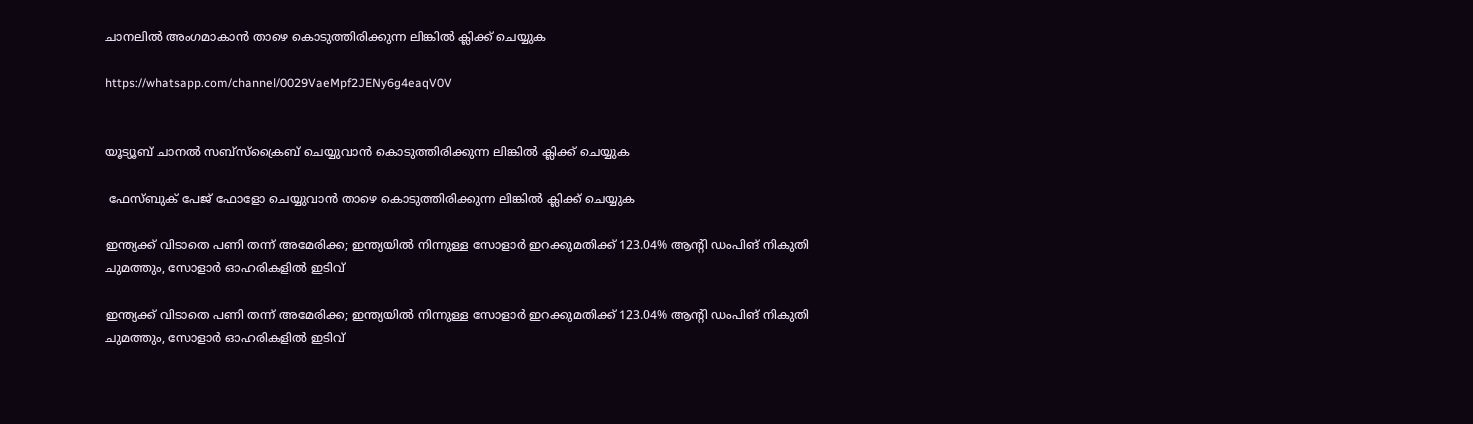ചാനലിൽ അംഗമാകാൻ താഴെ കൊടുത്തിരിക്കുന്ന ലിങ്കിൽ ക്ലിക്ക് ചെയ്യുക

https://whatsapp.com/channel/0029VaeMpf2JENy6g4eaqV0V


യൂട്യൂബ് ചാനൽ സബ്സ്ക്രൈബ് ചെയ്യുവാൻ കൊടുത്തിരിക്കുന്ന ലിങ്കിൽ ക്ലിക്ക് ചെയ്യുക

 ഫേസ്ബുക് പേജ് ഫോളോ ചെയ്യുവാൻ താഴെ കൊടുത്തിരിക്കുന്ന ലിങ്കിൽ ക്ലിക്ക് ചെയ്യുക

ഇന്ത്യക്ക് വിടാതെ പണി തന്ന് അമേരിക്ക; ഇന്ത്യയില്‍ നിന്നുള്ള സോളാര്‍ ഇറക്കുമതിക്ക് 123.04% ആന്റി ഡംപിങ് നികുതി ചുമത്തും, സോളാര്‍ ഓഹരികളില്‍ ഇടിവ്

ഇന്ത്യക്ക് വിടാതെ പണി തന്ന് അമേരിക്ക; ഇന്ത്യയില്‍ നിന്നുള്ള സോളാര്‍ ഇറക്കുമതിക്ക് 123.04% ആന്റി ഡംപിങ് നികുതി ചുമത്തും, സോളാര്‍ ഓഹരികളില്‍ ഇടിവ്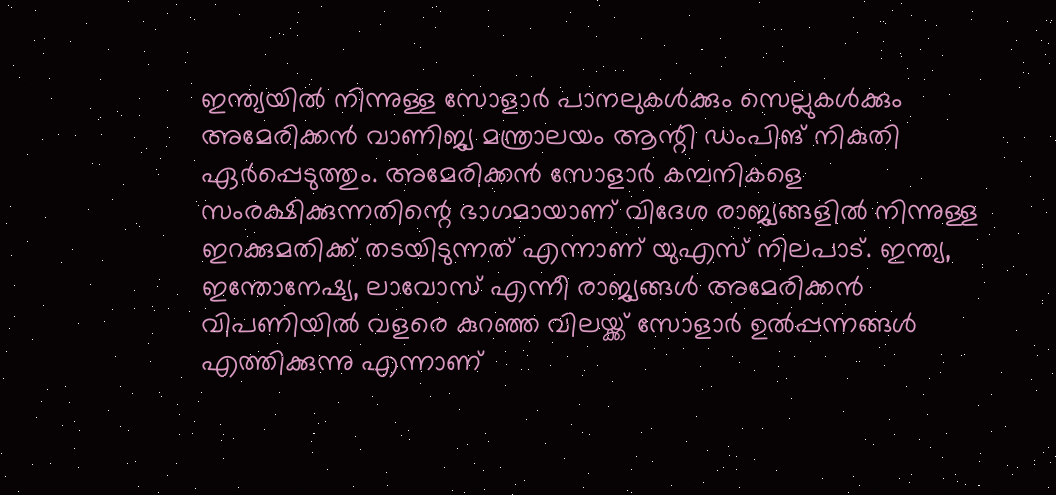ഇന്ത്യയില്‍ നിന്നുള്ള സോളാര്‍ പാനലുകള്‍ക്കും സെല്ലുകള്‍ക്കും അമേരിക്കന്‍ വാണിജ്യ മന്ത്രാലയം ആന്റി ഡംപിങ് നികുതി ഏര്‍പ്പെടുത്തും. അമേരിക്കന്‍ സോളാര്‍ കമ്പനികളെ സംരക്ഷിക്കുന്നതിന്റെ ഭാഗമായാണ് വിദേശ രാജ്യങ്ങളില്‍ നിന്നുള്ള ഇറക്കുമതിക്ക് തടയിടുന്നത് എന്നാണ് യുഎസ് നിലപാട്. ഇന്ത്യ, ഇന്തോനേഷ്യ, ലാവോസ് എന്നീ രാജ്യങ്ങള്‍ അമേരിക്കന്‍ വിപണിയില്‍ വളരെ കുറഞ്ഞ വിലയ്ക്ക് സോളാര്‍ ഉല്‍പ്പന്നങ്ങള്‍ എത്തിക്കുന്നു എന്നാണ്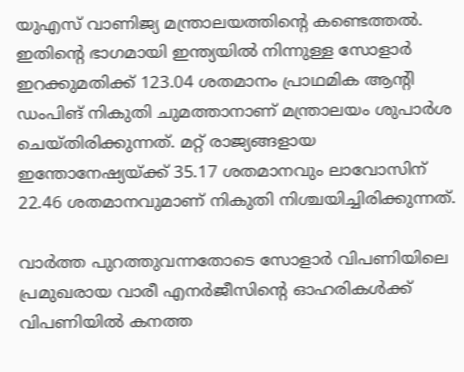യുഎസ് വാണിജ്യ മന്ത്രാലയത്തിന്റെ കണ്ടെത്തല്‍. ഇതിന്റെ ഭാഗമായി ഇന്ത്യയില്‍ നിന്നുള്ള സോളാര്‍ ഇറക്കുമതിക്ക് 123.04 ശതമാനം പ്രാഥമിക ആന്റി ഡംപിങ് നികുതി ചുമത്താനാണ് മന്ത്രാലയം ശുപാര്‍ശ ചെയ്തിരിക്കുന്നത്. മറ്റ് രാജ്യങ്ങളായ ഇന്തോനേഷ്യയ്ക്ക് 35.17 ശതമാനവും ലാവോസിന് 22.46 ശതമാനവുമാണ് നികുതി നിശ്ചയിച്ചിരിക്കുന്നത്.

വാര്‍ത്ത പുറത്തുവന്നതോടെ സോളാര്‍ വിപണിയിലെ പ്രമുഖരായ വാരീ എനര്‍ജീസിന്റെ ഓഹരികള്‍ക്ക് വിപണിയില്‍ കനത്ത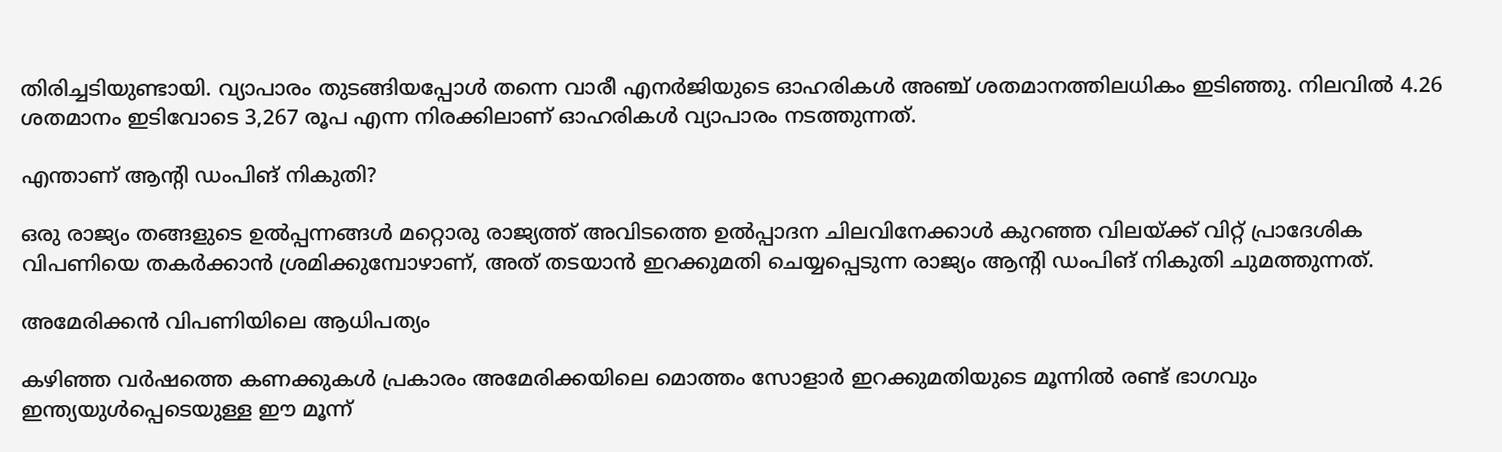തിരിച്ചടിയുണ്ടായി. വ്യാപാരം തുടങ്ങിയപ്പോള്‍ തന്നെ വാരീ എനര്‍ജിയുടെ ഓഹരികള്‍ അഞ്ച് ശതമാനത്തിലധികം ഇടിഞ്ഞു. നിലവില്‍ 4.26 ശതമാനം ഇടിവോടെ 3,267 രൂപ എന്ന നിരക്കിലാണ് ഓഹരികള്‍ വ്യാപാരം നടത്തുന്നത്.

എന്താണ് ആന്റി ഡംപിങ് നികുതി?

ഒരു രാജ്യം തങ്ങളുടെ ഉല്‍പ്പന്നങ്ങള്‍ മറ്റൊരു രാജ്യത്ത് അവിടത്തെ ഉല്‍പ്പാദന ചിലവിനേക്കാള്‍ കുറഞ്ഞ വിലയ്ക്ക് വിറ്റ് പ്രാദേശിക വിപണിയെ തകര്‍ക്കാന്‍ ശ്രമിക്കുമ്പോഴാണ്, അത് തടയാന്‍ ഇറക്കുമതി ചെയ്യപ്പെടുന്ന രാജ്യം ആന്റി ഡംപിങ് നികുതി ചുമത്തുന്നത്.

അമേരിക്കന്‍ വിപണിയിലെ ആധിപത്യം

കഴിഞ്ഞ വര്‍ഷത്തെ കണക്കുകള്‍ പ്രകാരം അമേരിക്കയിലെ മൊത്തം സോളാര്‍ ഇറക്കുമതിയുടെ മൂന്നില്‍ രണ്ട് ഭാഗവും ഇന്ത്യയുള്‍പ്പെടെയുള്ള ഈ മൂന്ന്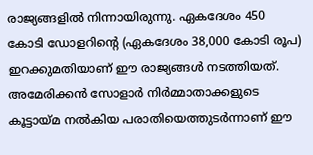രാജ്യങ്ങളില്‍ നിന്നായിരുന്നു. ഏകദേശം 450 കോടി ഡോളറിന്റെ (ഏകദേശം 38,000 കോടി രൂപ) ഇറക്കുമതിയാണ് ഈ രാജ്യങ്ങള്‍ നടത്തിയത്. അമേരിക്കന്‍ സോളാര്‍ നിര്‍മ്മാതാക്കളുടെ കൂട്ടായ്മ നല്‍കിയ പരാതിയെത്തുടര്‍ന്നാണ് ഈ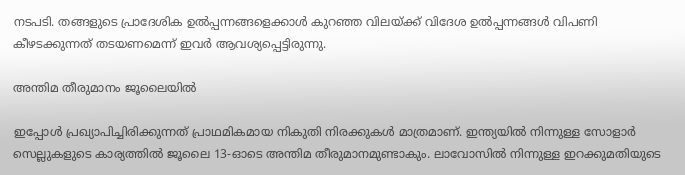നടപടി. തങ്ങളുടെ പ്രാദേശിക ഉല്‍പ്പന്നങ്ങളെക്കാള്‍ കുറഞ്ഞ വിലയ്ക്ക് വിദേശ ഉല്‍പ്പന്നങ്ങള്‍ വിപണി കീഴടക്കുന്നത് തടയണമെന്ന് ഇവര്‍ ആവശ്യപ്പെട്ടിരുന്നു.

അന്തിമ തീരുമാനം ജൂലൈയില്‍

ഇപ്പോള്‍ പ്രഖ്യാപിച്ചിരിക്കുന്നത് പ്രാഥമികമായ നികുതി നിരക്കുകള്‍ മാത്രമാണ്. ഇന്ത്യയില്‍ നിന്നുള്ള സോളാര്‍ സെല്ലുകളുടെ കാര്യത്തില്‍ ജൂലൈ 13-ഓടെ അന്തിമ തീരുമാനമുണ്ടാകും. ലാവോസില്‍ നിന്നുള്ള ഇറക്കുമതിയുടെ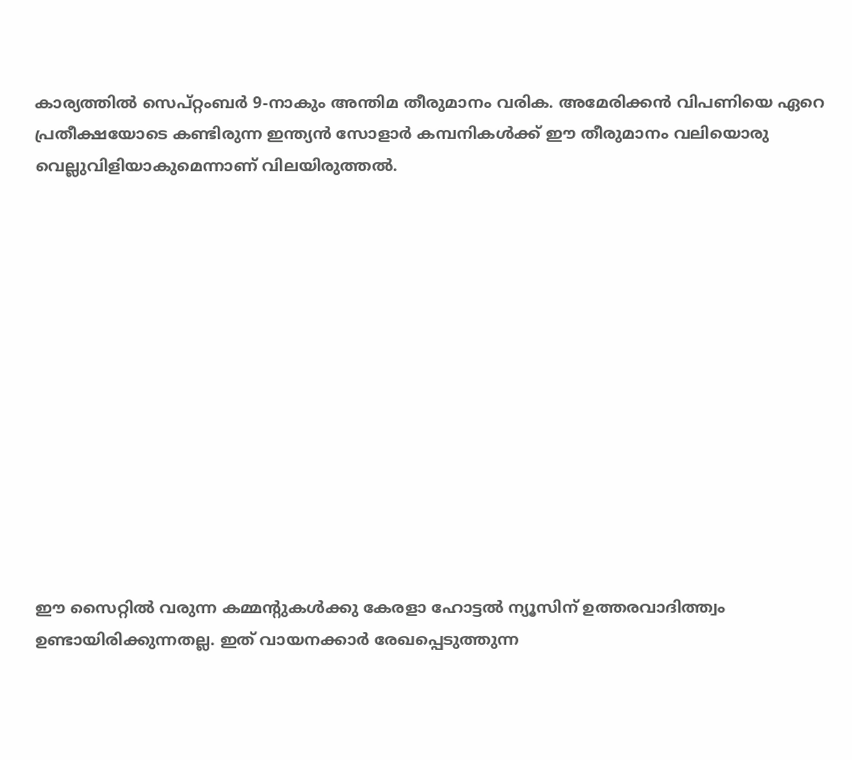കാര്യത്തില്‍ സെപ്റ്റംബര്‍ 9-നാകും അന്തിമ തീരുമാനം വരിക. അമേരിക്കന്‍ വിപണിയെ ഏറെ പ്രതീക്ഷയോടെ കണ്ടിരുന്ന ഇന്ത്യന്‍ സോളാര്‍ കമ്പനികള്‍ക്ക് ഈ തീരുമാനം വലിയൊരു വെല്ലുവിളിയാകുമെന്നാണ് വിലയിരുത്തല്‍.













ഈ സൈറ്റിൽ വരുന്ന കമ്മന്റുകൾക്കു കേരളാ ഹോട്ടൽ ന്യൂസിന് ഉത്തരവാദിത്ത്വം ഉണ്ടായിരിക്കുന്നതല്ല. ഇത് വായനക്കാർ രേഖപ്പെടുത്തുന്ന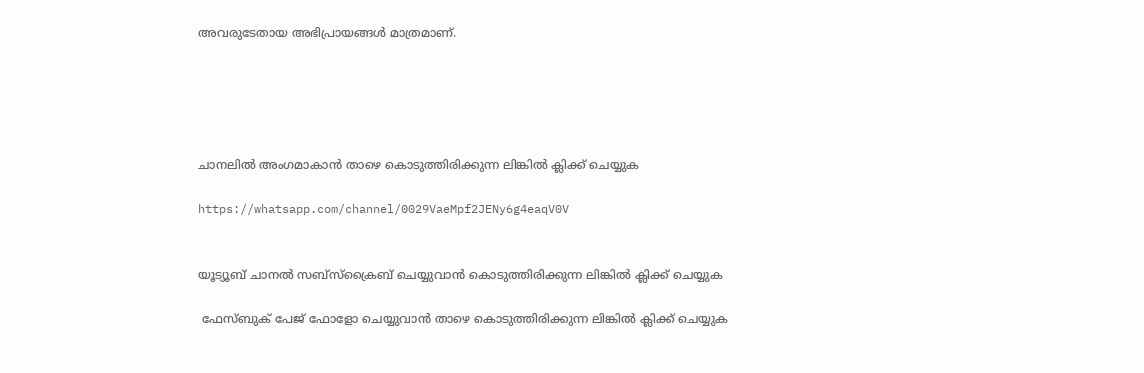അവരുടേതായ അഭിപ്രായങ്ങൾ മാത്രമാണ്.





ചാനലിൽ അംഗമാകാൻ താഴെ കൊടുത്തിരിക്കുന്ന ലിങ്കിൽ ക്ലിക്ക് ചെയ്യുക

https://whatsapp.com/channel/0029VaeMpf2JENy6g4eaqV0V


യൂട്യൂബ് ചാനൽ സബ്സ്ക്രൈബ് ചെയ്യുവാൻ കൊടുത്തിരിക്കുന്ന ലിങ്കിൽ ക്ലിക്ക് ചെയ്യുക

 ഫേസ്ബുക് പേജ് ഫോളോ ചെയ്യുവാൻ താഴെ കൊടുത്തിരിക്കുന്ന ലിങ്കിൽ ക്ലിക്ക് ചെയ്യുക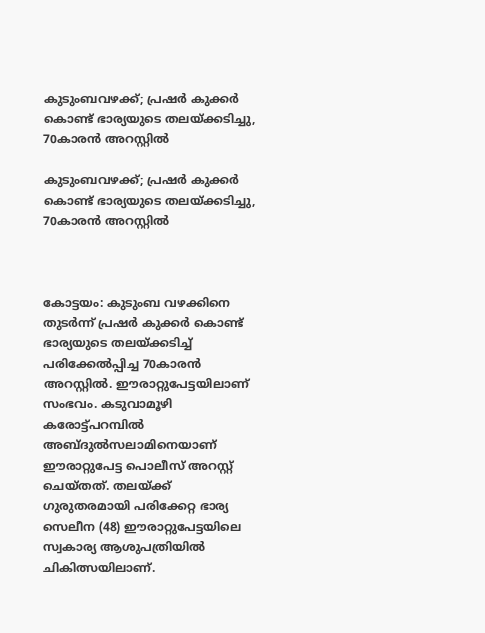കുടുംബവഴക്ക്; പ്രഷര്‍ കുക്കര്‍ കൊണ്ട് ഭാര്യയുടെ തലയ്ക്കടിച്ചു, 70കാരന്‍ അറസ്റ്റില്‍

കുടുംബവഴക്ക്; പ്രഷര്‍ കുക്കര്‍ കൊണ്ട് ഭാര്യയുടെ തലയ്ക്കടിച്ചു, 70കാരന്‍ അറസ്റ്റില്‍



കോട്ടയം: കുടുംബ വഴക്കിനെ തുടര്‍ന്ന് പ്രഷര്‍ കുക്കര്‍ കൊണ്ട് ഭാര്യയുടെ തലയ്ക്കടിച്ച് പരിക്കേല്‍പ്പിച്ച 70കാരന്‍ അറസ്റ്റില്‍. ഈരാറ്റുപേട്ടയിലാണ് സംഭവം. കടുവാമൂഴി കരോട്ട്പറമ്പില്‍ അബ്ദുല്‍സലാമിനെയാണ് ഈരാറ്റുപേട്ട പൊലീസ് അറസ്റ്റ് ചെയ്തത്. തലയ്ക്ക് ഗുരുതരമായി പരിക്കേറ്റ ഭാര്യ സെലീന (48) ഈരാറ്റുപേട്ടയിലെ സ്വകാര്യ ആശുപത്രിയില്‍ ചികിത്സയിലാണ്.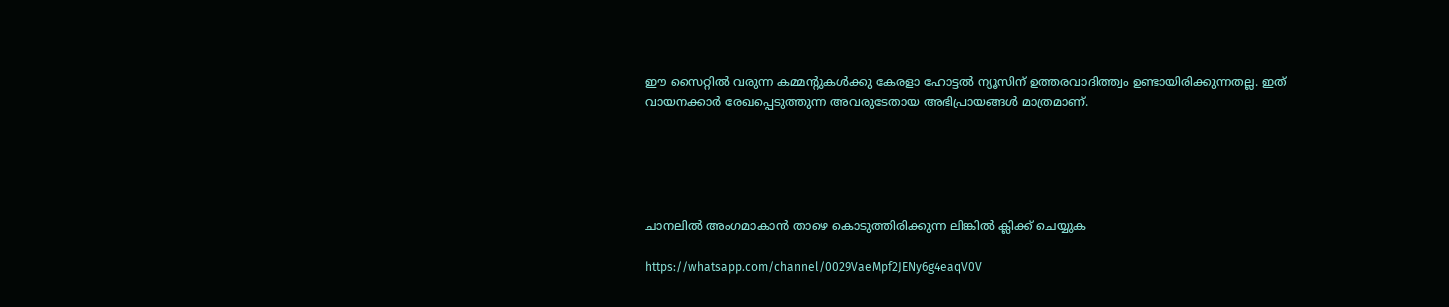ഈ സൈറ്റിൽ വരുന്ന കമ്മന്റുകൾക്കു കേരളാ ഹോട്ടൽ ന്യൂസിന് ഉത്തരവാദിത്ത്വം ഉണ്ടായിരിക്കുന്നതല്ല. ഇത് വായനക്കാർ രേഖപ്പെടുത്തുന്ന അവരുടേതായ അഭിപ്രായങ്ങൾ മാത്രമാണ്.





ചാനലിൽ അംഗമാകാൻ താഴെ കൊടുത്തിരിക്കുന്ന ലിങ്കിൽ ക്ലിക്ക് ചെയ്യുക

https://whatsapp.com/channel/0029VaeMpf2JENy6g4eaqV0V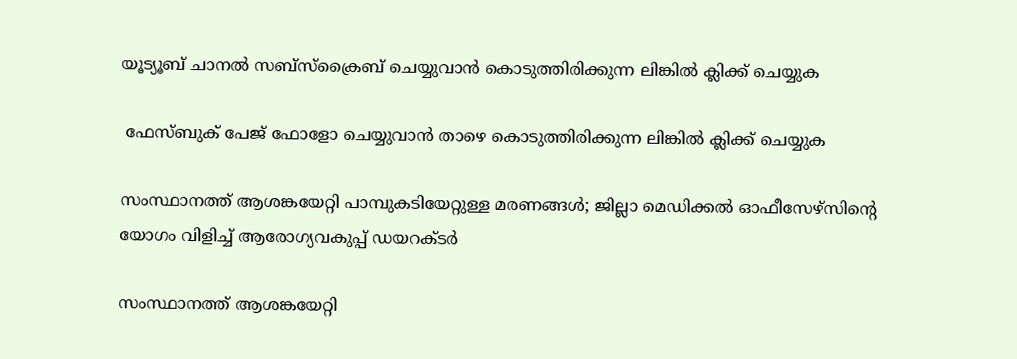യൂട്യൂബ് ചാനൽ സബ്സ്ക്രൈബ് ചെയ്യുവാൻ കൊടുത്തിരിക്കുന്ന ലിങ്കിൽ ക്ലിക്ക് ചെയ്യുക

 ഫേസ്ബുക് പേജ് ഫോളോ ചെയ്യുവാൻ താഴെ കൊടുത്തിരിക്കുന്ന ലിങ്കിൽ ക്ലിക്ക് ചെയ്യുക

സംസ്ഥാനത്ത് ആശങ്കയേറ്റി പാമ്പുകടിയേറ്റുള്ള മരണങ്ങള്‍; ജില്ലാ മെഡിക്കല്‍ ഓഫീസേഴ്‌സിന്റെ യോഗം വിളിച്ച് ആരോഗ്യവകുപ്പ് ഡയറക്ടര്‍

സംസ്ഥാനത്ത് ആശങ്കയേറ്റി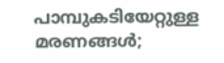പാമ്പുകടിയേറ്റുള്ള മരണങ്ങള്‍;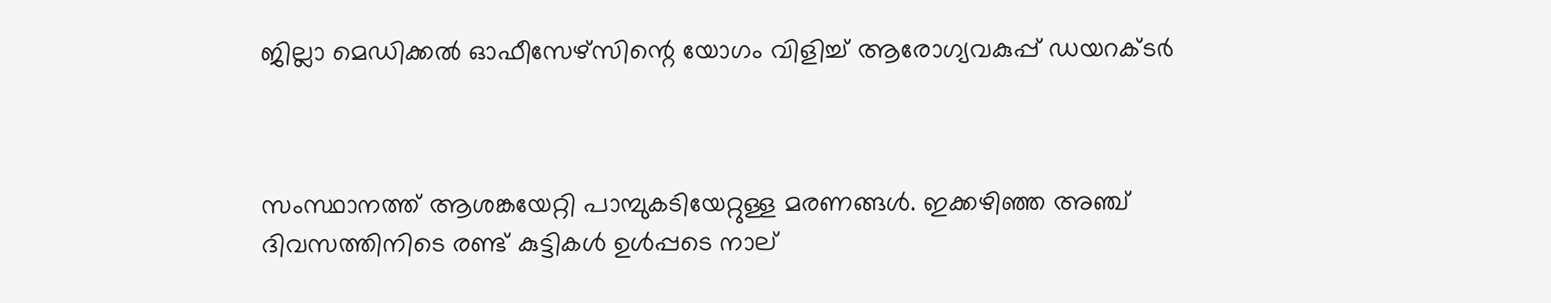ജില്ലാ മെഡിക്കല്‍ ഓഫീസേഴ്‌സിന്റെ യോഗം വിളിച്ച് ആരോഗ്യവകുപ്പ് ഡയറക്ടര്‍



സംസ്ഥാനത്ത് ആശങ്കയേറ്റി പാമ്പുകടിയേറ്റുള്ള മരണങ്ങള്‍. ഇക്കഴിഞ്ഞ അഞ്ച് ദിവസത്തിനിടെ രണ്ട് കുട്ടികള്‍ ഉള്‍പ്പടെ നാല്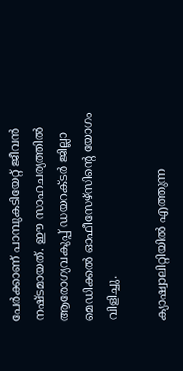പേര്‍ക്കാണ് പാമ്പുകടിയേറ്റ് ജീവന്‍ നഷ്ടമായത്. ഈ സാഹചര്യത്തില്‍ ആരോഗ്യവകുപ്പ് ഡയറക്ടര്‍ ജില്ലാ മെഡിക്കല്‍ ഓഫീസേഴ്‌സിന്റെ യോഗം വിളിച്ചു.

ക്യാഷ്വാലിറ്റിയില്‍ എത്തുന്ന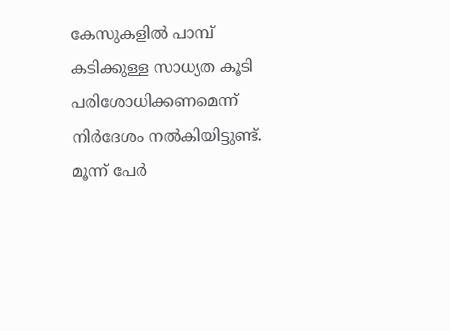കേസുകളില്‍ പാമ്പ് കടിക്കുള്ള സാധ്യത കൂടി പരിശോധിക്കണമെന്ന് നിര്‍ദേശം നല്‍കിയിട്ടുണ്ട്. മൂന്ന് പേര്‍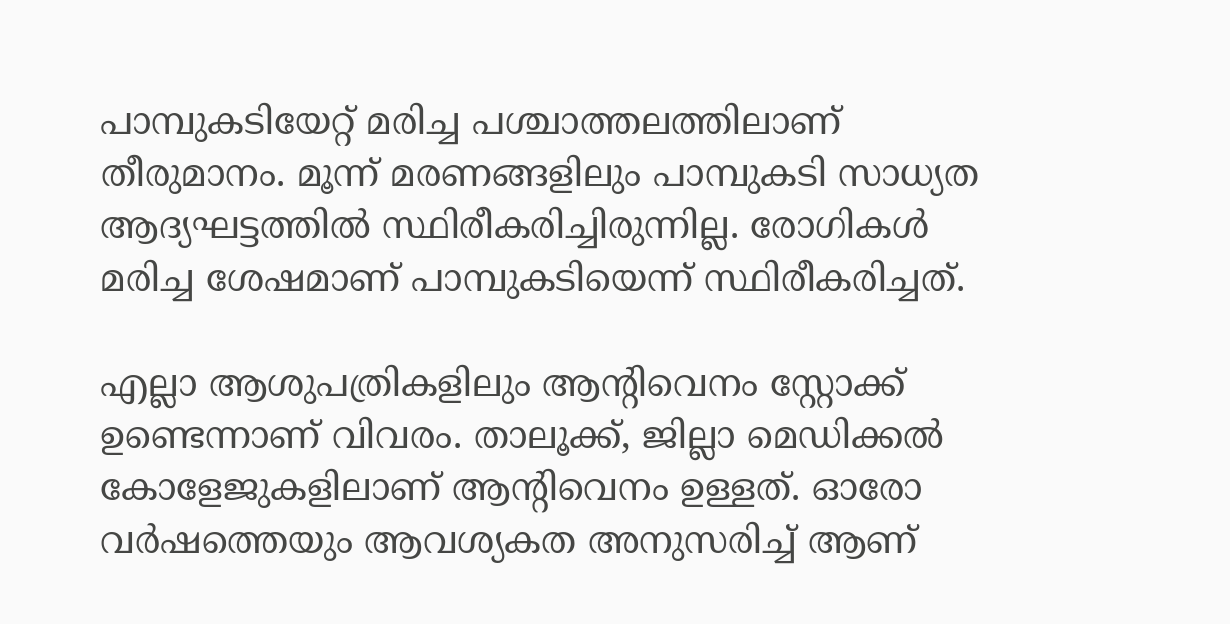പാമ്പുകടിയേറ്റ് മരിച്ച പശ്ചാത്തലത്തിലാണ് തീരുമാനം. മൂന്ന് മരണങ്ങളിലും പാമ്പുകടി സാധ്യത ആദ്യഘട്ടത്തില്‍ സ്ഥിരീകരിച്ചിരുന്നില്ല. രോഗികള്‍ മരിച്ച ശേഷമാണ് പാമ്പുകടിയെന്ന് സ്ഥിരീകരിച്ചത്.

എല്ലാ ആശുപത്രികളിലും ആന്റിവെനം സ്റ്റോക്ക് ഉണ്ടെന്നാണ് വിവരം. താലൂക്ക്, ജില്ലാ മെഡിക്കല്‍ കോളേജുകളിലാണ് ആന്റിവെനം ഉള്ളത്. ഓരോ വര്‍ഷത്തെയും ആവശ്യകത അനുസരിച്ച് ആണ്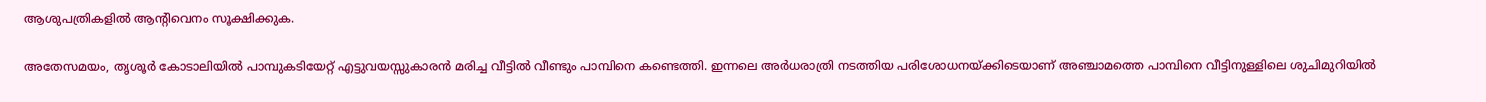ആശുപത്രികളില്‍ ആന്റിവെനം സൂക്ഷിക്കുക.

അതേസമയം, തൃശൂര്‍ കോടാലിയില്‍ പാമ്പുകടിയേറ്റ് എട്ടുവയസ്സുകാരന്‍ മരിച്ച വീട്ടില്‍ വീണ്ടും പാമ്പിനെ കണ്ടെത്തി. ഇന്നലെ അര്‍ധരാത്രി നടത്തിയ പരിശോധനയ്ക്കിടെയാണ് അഞ്ചാമത്തെ പാമ്പിനെ വീട്ടിനുള്ളിലെ ശുചിമുറിയില്‍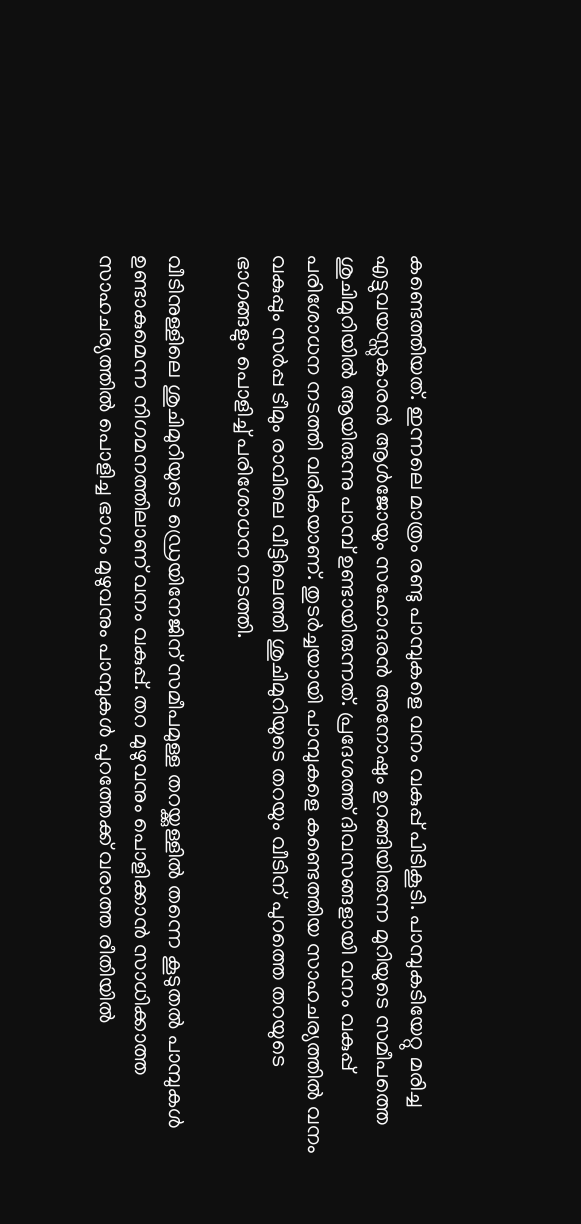കണ്ടെത്തിയത്. ഇന്നലെ മാത്രം രണ്ടു പാമ്പുകളെ വനം വകുപ്പ് പിടികൂടി. പാമ്പുകടിയേറ്റു മരിച്ച എട്ടുവയസ്സുകാരന്‍ ആള്‍ജോയും സഹോദരന്‍ അനോഷും ഉറങ്ങിയിരുന്ന മുറിയുടെ സമീപത്തെ ശുചിമുറിയില്‍ ആയിരുന്നു പാമ്പ് ഉണ്ടായിരുന്നത്. പ്രദേശത്ത് ദിവസങ്ങളായി വനം വകുപ്പ് പരിശോധന നടത്തി വരികയാണ്. തുടര്‍ച്ചയായി പാമ്പുകളെ കണ്ടെത്തിയ സാഹചര്യത്തില്‍ വനം വകുപ്പും സര്‍പ്പ ടീമും രാവിലെ വീട്ടിലെത്തി ശുചിമുറിയുടെ തറയും വീടിന് പുറത്തെ തറയുടെ ഭാഗങ്ങളും പൊളിച്ച് പരിശോധന നടത്തി.

വീടിനുള്ളിലെ ശുചിമുറിയുടെ ഡ്രെയിനേജിന് സമീപമുള്ള തറയ്ക്കുള്ളില്‍ തന്നെ കൂടുതല്‍ പാമ്പുകള്‍ ഉണ്ടാകുമെന്ന നിഗമനത്തിലാണ് വനം വകുപ്പ്. തറ മുഴുവനും പൊളിക്കാന്‍ സാധിക്കാത്ത സാഹചര്യത്തില്‍ പൊളിച്ച ഭാഗം മുഴുവനും പാമ്പുകള്‍ പുറത്തേക്ക് വരാത്ത രീതിയില്‍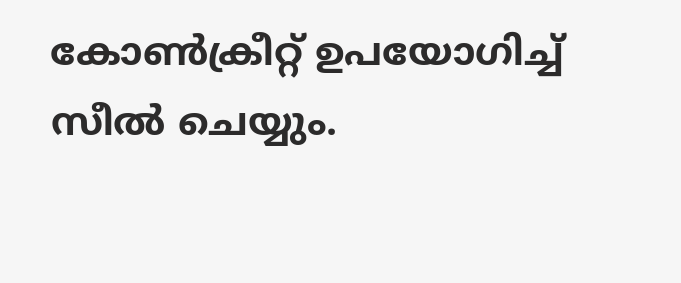കോണ്‍ക്രീറ്റ് ഉപയോഗിച്ച് സീല്‍ ചെയ്യും.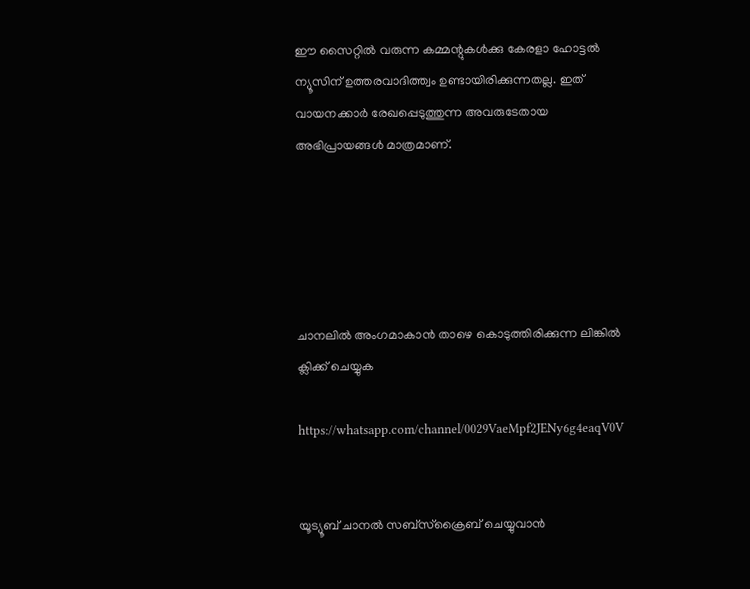ഈ സൈറ്റിൽ വരുന്ന കമ്മന്റുകൾക്കു കേരളാ ഹോട്ടൽ ന്യൂസിന് ഉത്തരവാദിത്ത്വം ഉണ്ടായിരിക്കുന്നതല്ല. ഇത് വായനക്കാർ രേഖപ്പെടുത്തുന്ന അവരുടേതായ അഭിപ്രായങ്ങൾ മാത്രമാണ്.





ചാനലിൽ അംഗമാകാൻ താഴെ കൊടുത്തിരിക്കുന്ന ലിങ്കിൽ ക്ലിക്ക് ചെയ്യുക

https://whatsapp.com/channel/0029VaeMpf2JENy6g4eaqV0V


യൂട്യൂബ് ചാനൽ സബ്സ്ക്രൈബ് ചെയ്യുവാൻ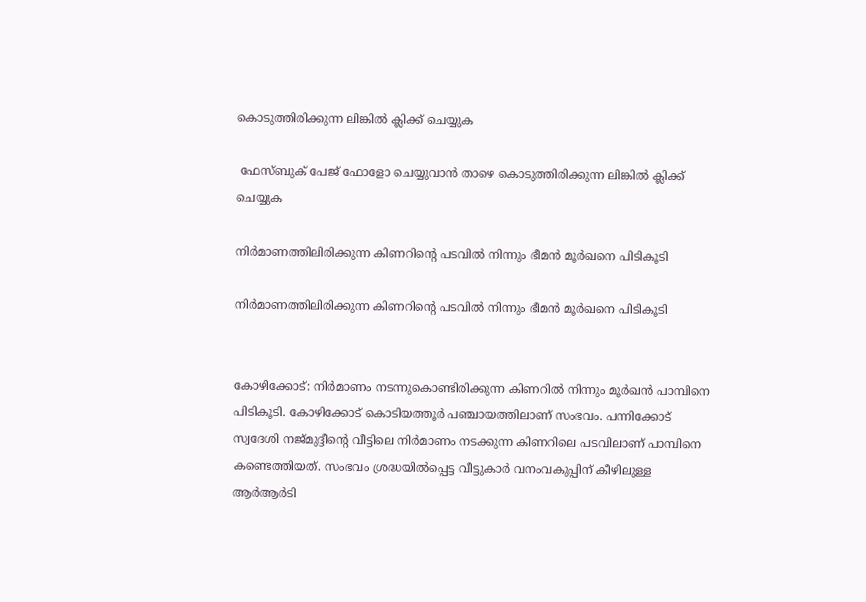കൊടുത്തിരിക്കുന്ന ലിങ്കിൽ ക്ലിക്ക് ചെയ്യുക

 ഫേസ്ബുക് പേജ് ഫോളോ ചെയ്യുവാൻ താഴെ കൊടുത്തിരിക്കുന്ന ലിങ്കിൽ ക്ലിക്ക് ചെയ്യുക

നിര്‍മാണത്തിലിരിക്കുന്ന കിണറിന്റെ പടവില്‍ നിന്നും ഭീമന്‍ മൂര്‍ഖനെ പിടികൂടി

നിര്‍മാണത്തിലിരിക്കുന്ന കിണറിന്റെ പടവില്‍ നിന്നും ഭീമന്‍ മൂര്‍ഖനെ പിടികൂടി


കോഴിക്കോട്: നിര്‍മാണം നടന്നുകൊണ്ടിരിക്കുന്ന കിണറില്‍ നിന്നും മൂര്‍ഖന്‍ പാമ്പിനെ പിടികൂടി. കോഴിക്കോട് കൊടിയത്തൂര്‍ പഞ്ചായത്തിലാണ് സംഭവം. പന്നിക്കോട് സ്വദേശി നജ്മുദ്ദീന്റെ വീട്ടിലെ നിര്‍മാണം നടക്കുന്ന കിണറിലെ പടവിലാണ് പാമ്പിനെ കണ്ടെത്തിയത്. സംഭവം ശ്രദ്ധയില്‍പ്പെട്ട വീട്ടുകാര്‍ വനംവകുപ്പിന് കീഴിലുള്ള ആര്‍ആര്‍ടി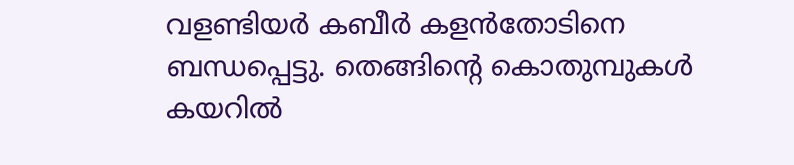വളണ്ടിയര്‍ കബീര്‍ കളന്‍തോടിനെ ബന്ധപ്പെട്ടു. തെങ്ങിന്റെ കൊതുമ്പുകള്‍ കയറില്‍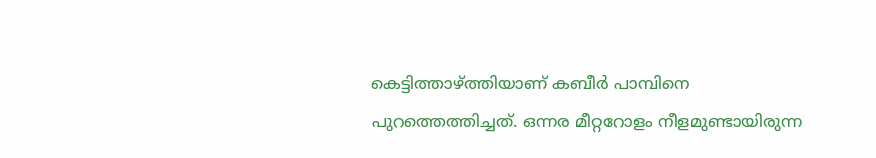കെട്ടിത്താഴ്ത്തിയാണ് കബീര്‍ പാമ്പിനെ പുറത്തെത്തിച്ചത്. ഒന്നര മീറ്ററോളം നീളമുണ്ടായിരുന്ന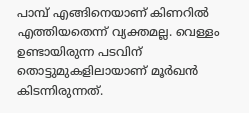പാമ്പ് എങ്ങിനെയാണ് കിണറില്‍ എത്തിയതെന്ന് വ്യക്തമല്ല. വെള്ളം ഉണ്ടായിരുന്ന പടവിന് തൊട്ടുമുകളിലായാണ് മൂര്‍ഖന്‍ കിടന്നിരുന്നത്.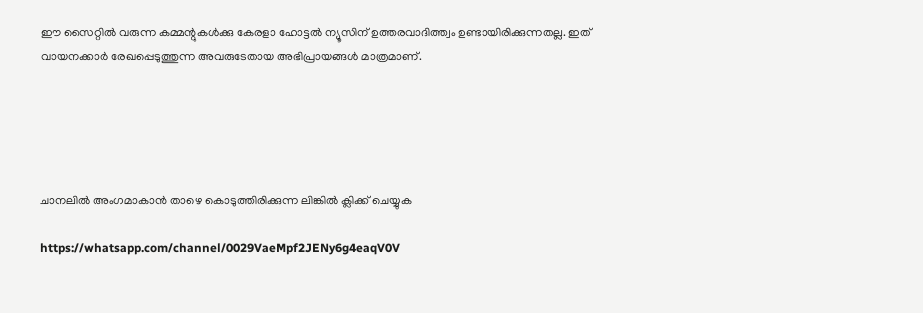ഈ സൈറ്റിൽ വരുന്ന കമ്മന്റുകൾക്കു കേരളാ ഹോട്ടൽ ന്യൂസിന് ഉത്തരവാദിത്ത്വം ഉണ്ടായിരിക്കുന്നതല്ല. ഇത് വായനക്കാർ രേഖപ്പെടുത്തുന്ന അവരുടേതായ അഭിപ്രായങ്ങൾ മാത്രമാണ്.





ചാനലിൽ അംഗമാകാൻ താഴെ കൊടുത്തിരിക്കുന്ന ലിങ്കിൽ ക്ലിക്ക് ചെയ്യുക

https://whatsapp.com/channel/0029VaeMpf2JENy6g4eaqV0V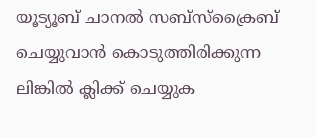യൂട്യൂബ് ചാനൽ സബ്സ്ക്രൈബ് ചെയ്യുവാൻ കൊടുത്തിരിക്കുന്ന ലിങ്കിൽ ക്ലിക്ക് ചെയ്യുക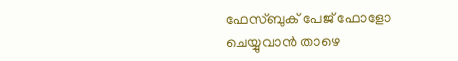ഫേസ്ബുക് പേജ് ഫോളോ ചെയ്യുവാൻ താഴെ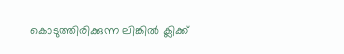കൊടുത്തിരിക്കുന്ന ലിങ്കിൽ ക്ലിക്ക്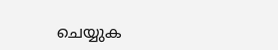ചെയ്യുക